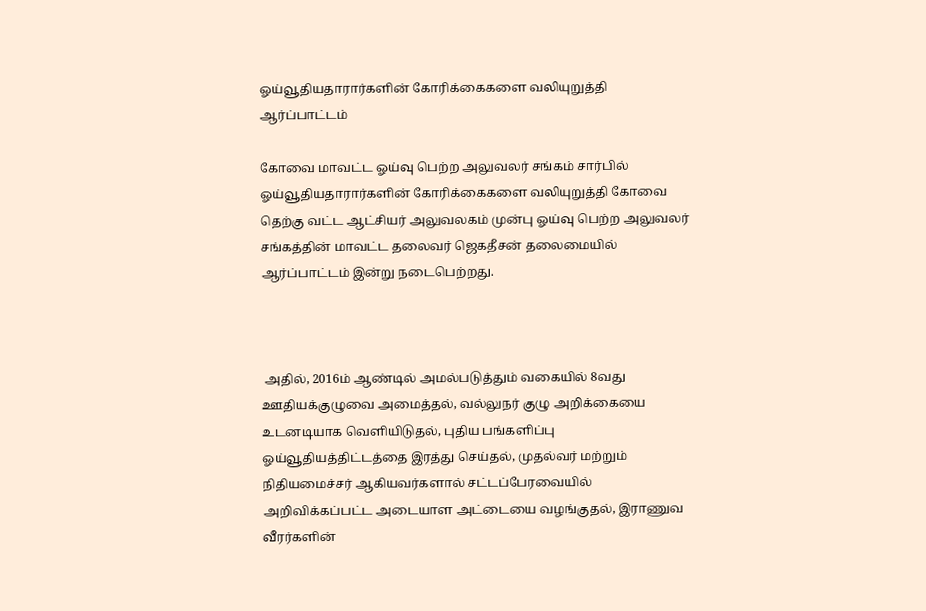ஓய்வூதியதாரார்களின் கோரிக்கைகளை வலியுறுத்தி ஆர்ப்பாட்டம்

கோவை மாவட்ட ஓய்வு பெற்ற அலுவலர் சங்கம் சார்பில் ஓய்வூதியதாரார்களின் கோரிக்கைகளை வலியுறுத்தி கோவை தெற்கு வட்ட ஆட்சியர் அலுவலகம் முன்பு ஓய்வு பெற்ற அலுவலர் சங்கத்தின் மாவட்ட தலைவர் ஜெகதீசன் தலைமையில் ஆர்ப்பாட்டம் இன்று நடைபெற்றது.



 அதில், 2016ம் ஆண்டில் அமல்படுத்தும் வகையில் 8வது ஊதியக்குழுவை அமைத்தல், வல்லுநர் குழு அறிக்கையை  உடனடியாக வெளியிடுதல், புதிய பங்களிப்பு ஓய்வூதியத்திட்டத்தை இரத்து செய்தல், முதல்வர் மற்றும் நிதியமைச்சர் ஆகியவர்களால் சட்டப்பேரவையில் அறிவிக்கப்பட்ட அடையாள அட்டையை வழங்குதல், இராணுவ வீரர்களின்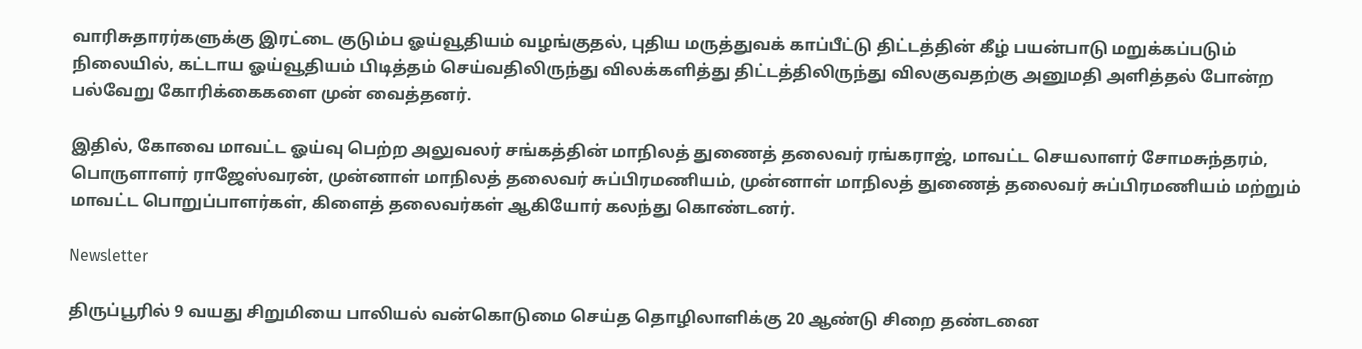வாரிசுதாரர்களுக்கு இரட்டை குடும்ப ஓய்வூதியம் வழங்குதல், புதிய மருத்துவக் காப்பீட்டு திட்டத்தின் கீழ் பயன்பாடு மறுக்கப்படும் நிலையில், கட்டாய ஓய்வூதியம் பிடித்தம் செய்வதிலிருந்து விலக்களித்து திட்டத்திலிருந்து விலகுவதற்கு அனுமதி அளித்தல் போன்ற பல்வேறு கோரிக்கைகளை முன் வைத்தனர்.

இதில், கோவை மாவட்ட ஓய்வு பெற்ற அலுவலர் சங்கத்தின் மாநிலத் துணைத் தலைவர் ரங்கராஜ், மாவட்ட செயலாளர் சோமசுந்தரம், பொருளாளர் ராஜேஸ்வரன், முன்னாள் மாநிலத் தலைவர் சுப்பிரமணியம், முன்னாள் மாநிலத் துணைத் தலைவர் சுப்பிரமணியம் மற்றும் மாவட்ட பொறுப்பாளர்கள், கிளைத் தலைவர்கள் ஆகியோர் கலந்து கொண்டனர்.

Newsletter

திருப்பூரில் 9 வயது சிறுமியை பாலியல் வன்கொடுமை செய்த தொழிலாளிக்கு 20 ஆண்டு சிறை தண்டனை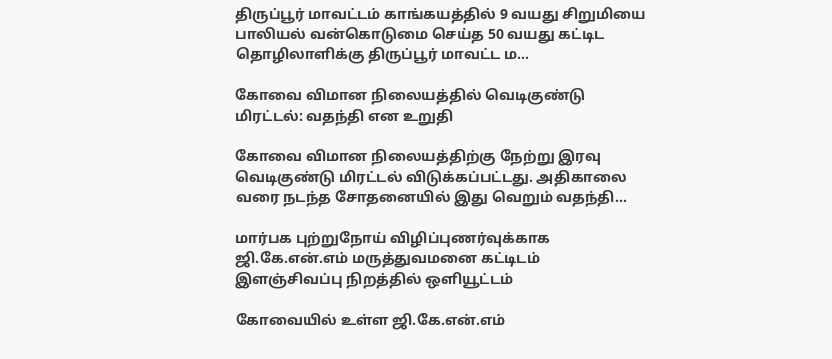திருப்பூர் மாவட்டம் காங்கயத்தில் 9 வயது சிறுமியை பாலியல் வன்கொடுமை செய்த 50 வயது கட்டிட தொழிலாளிக்கு திருப்பூர் மாவட்ட ம...

கோவை விமான நிலையத்தில் வெடிகுண்டு மிரட்டல்: வதந்தி என உறுதி

கோவை விமான நிலையத்திற்கு நேற்று இரவு வெடிகுண்டு மிரட்டல் விடுக்கப்பட்டது. அதிகாலை வரை நடந்த சோதனையில் இது வெறும் வதந்தி...

மார்பக புற்றுநோய் விழிப்புணர்வுக்காக ஜி.கே.என்.எம் மருத்துவமனை கட்டிடம் இளஞ்சிவப்பு நிறத்தில் ஒளியூட்டம்

கோவையில் உள்ள ஜி.கே.என்.எம்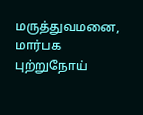மருத்துவமனை, மார்பக புற்றுநோய்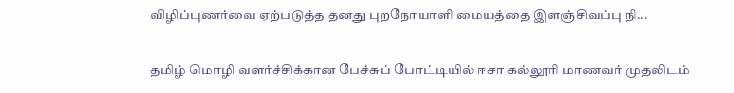விழிப்புணர்வை ஏற்படுத்த தனது புறநோயாளி மையத்தை இளஞ்சிவப்பு நி...

தமிழ் மொழி வளர்ச்சிக்கான பேச்சுப் போட்டியில் ஈசா கல்லூரி மாணவர் முதலிடம்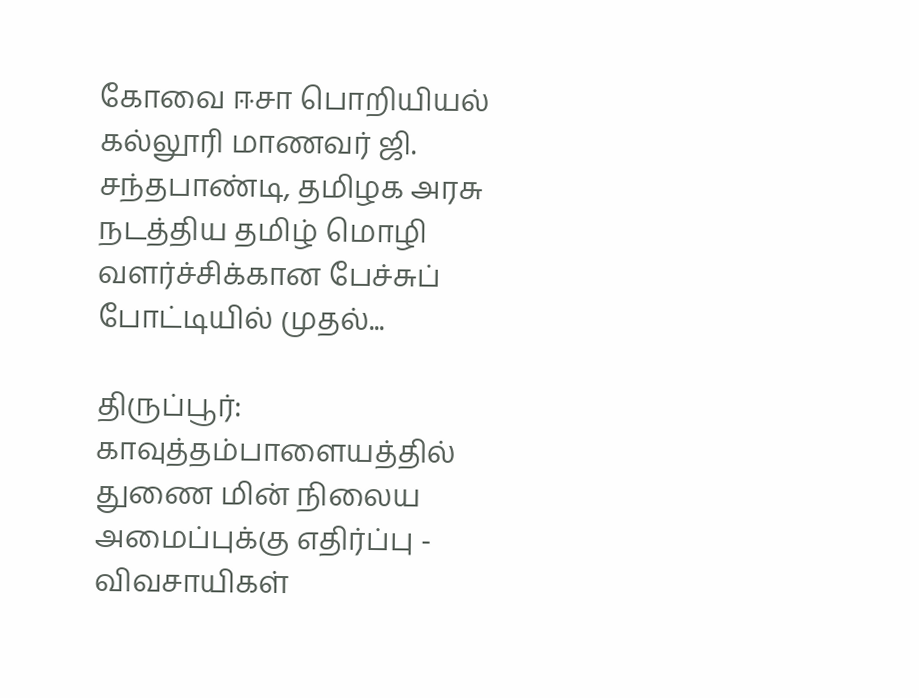கோவை ஈசா பொறியியல் கல்லூரி மாணவர் ஜி. சந்தபாண்டி, தமிழக அரசு நடத்திய தமிழ் மொழி வளர்ச்சிக்கான பேச்சுப் போட்டியில் முதல்...

திருப்பூர்: காவுத்தம்பாளையத்தில் துணை மின் நிலைய அமைப்புக்கு எதிர்ப்பு - விவசாயிகள்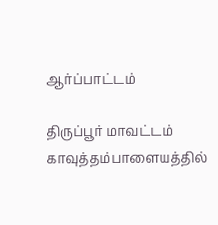ஆர்ப்பாட்டம்

திருப்பூர் மாவட்டம் காவுத்தம்பாளையத்தில்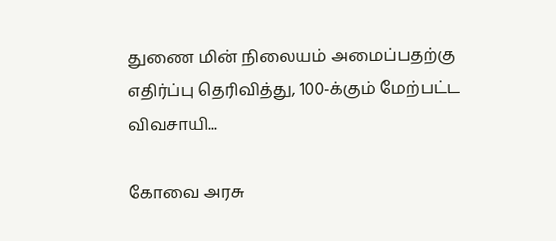துணை மின் நிலையம் அமைப்பதற்கு எதிர்ப்பு தெரிவித்து, 100-க்கும் மேற்பட்ட விவசாயி...

கோவை அரசு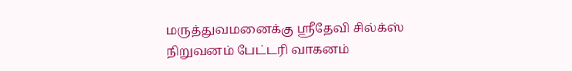மருத்துவமனைக்கு ஸ்ரீதேவி சில்க்ஸ் நிறுவனம் பேட்டரி வாகனம்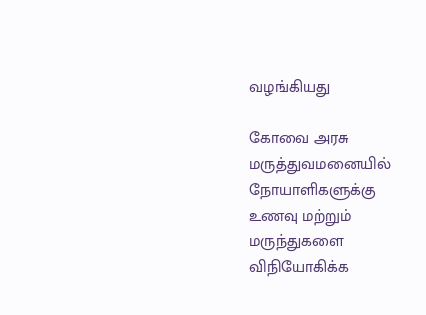வழங்கியது

கோவை அரசு மருத்துவமனையில் நோயாளிகளுக்கு உணவு மற்றும் மருந்துகளை விநியோகிக்க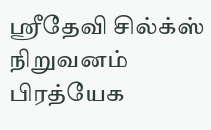ஸ்ரீதேவி சில்க்ஸ் நிறுவனம் பிரத்யேக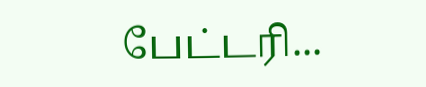பேட்டரி...